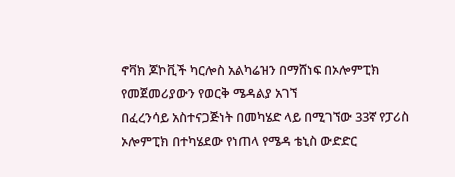ኖቫክ ጆኮቪች ካርሎስ አልካሬዝን በማሸነፍ በኦሎምፒክ የመጀመሪያውን የወርቅ ሜዳልያ አገኘ
በፈረንሳይ አስተናጋጅነት በመካሄድ ላይ በሚገኘው 33ኛ የፓሪስ ኦሎምፒክ በተካሄደው የነጠላ የሜዳ ቴኒስ ውድድር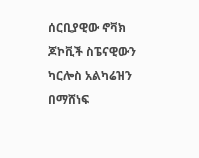ሰርቢያዊው ኖቫክ ጆኮቪች ስፔናዊውን ካርሎስ አልካሬዝን በማሸነፍ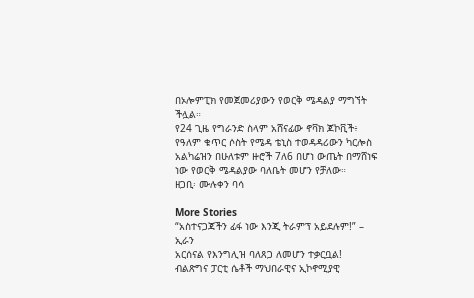በኦሎምፒክ የመጀመሪያውን የወርቅ ሜዳልያ ማግኘት ችሏል።
የ24 ጊዜ የግራንድ ስላም አሸናፊው ኖቫክ ጆኮቪች፥ የዓለም ቁጥር ሶስት የሜዳ ቴኒስ ተወዳዳሪውን ካርሎስ አልካሬዝን በሁለቱም ዙሮች 7ለ6 በሆነ ውጤት በማሸነፍ ነው የወርቅ ሜዳልያው ባለቤት መሆን የቻለው።
ዘጋቢ፡ ሙሉቀን ባሳ

More Stories
“አስተናጋጃችን ፊፋ ነው እንጂ ትራምፕ አይደሉም!” – ኢራን
አርሰናል የእንግሊዝ ባለጸጋ ለመሆን ተቃርቧል!
ብልጽግና ፓርቲ ሴቶች ማህበራዊና ኢኮኖሚያዊ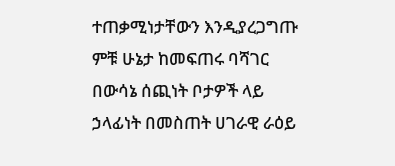ተጠቃሚነታቸውን እንዲያረጋግጡ ምቹ ሁኔታ ከመፍጠሩ ባሻገር በውሳኔ ሰጪነት ቦታዎች ላይ ኃላፊነት በመስጠት ሀገራዊ ራዕይ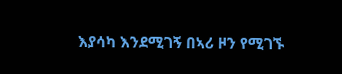እያሳካ እንደሚገኝ በኣሪ ዞን የሚገኙ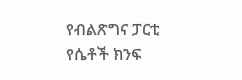የብልጽግና ፓርቲ የሴቶች ክንፍ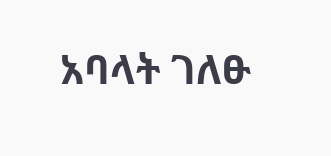አባላት ገለፁ